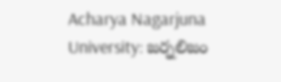Acharya Nagarjuna University: జర్నలిజం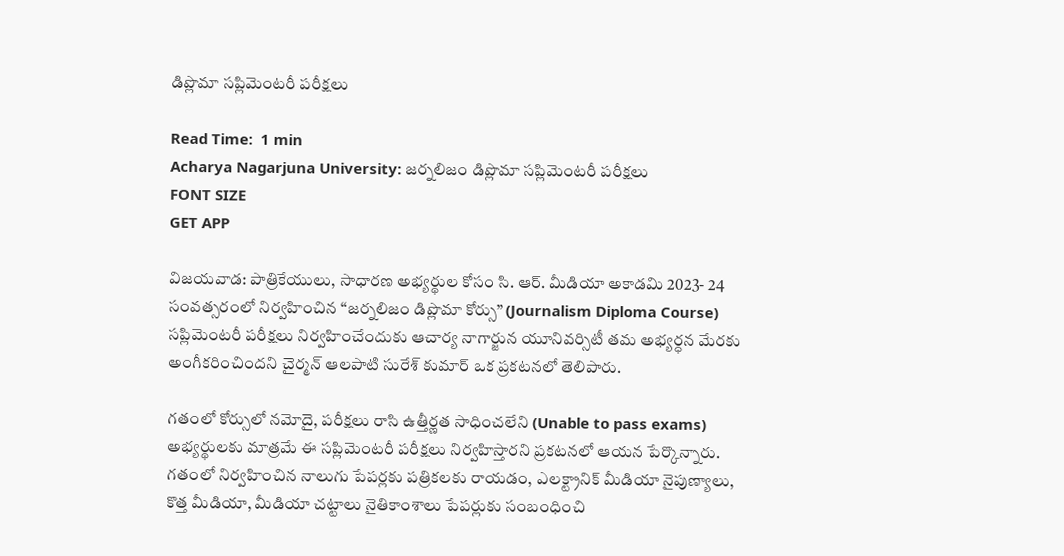డిప్లొమా సప్లిమెంటరీ పరీక్షలు

Read Time:  1 min
Acharya Nagarjuna University: జర్నలిజం డిప్లొమా సప్లిమెంటరీ పరీక్షలు
FONT SIZE
GET APP

విజయవాడ: పాత్రికేయులు, సాధారణ అభ్యర్థుల కోసం సి. ఆర్. మీడియా అకాడమి 2023- 24 సంవత్సరంలో నిర్వహించిన “జర్నలిజం డిప్లొమా కోర్సు” (Journalism Diploma Course) సప్లిమెంటరీ పరీక్షలు నిర్వహించేందుకు ఆచార్య నాగార్జున యూనివర్సిటీ తమ అభ్యర్ధన మేరకు అంగీకరించిందని చైర్మన్ ఆలపాటి సురేశ్ కుమార్ ఒక ప్రకటనలో తెలిపారు.

గతంలో కోర్సులో నమోదై, పరీక్షలు రాసి ఉత్తీర్ణత సాధించలేని (Unable to pass exams) అభ్యర్థులకు మాత్రమే ఈ సప్లిమెంటరీ పరీక్షలు నిర్వహిస్తారని ప్రకటనలో ఆయన పేర్కొన్నారు. గతంలో నిర్వహించిన నాలుగు పేపర్లకు పత్రికలకు రాయడం, ఎలక్ట్రానిక్ మీడియా నైపుణ్యాలు, కొత్త మీడియా, మీడియా చట్టాలు నైతికాంశాలు పేపర్లుకు సంబంధించి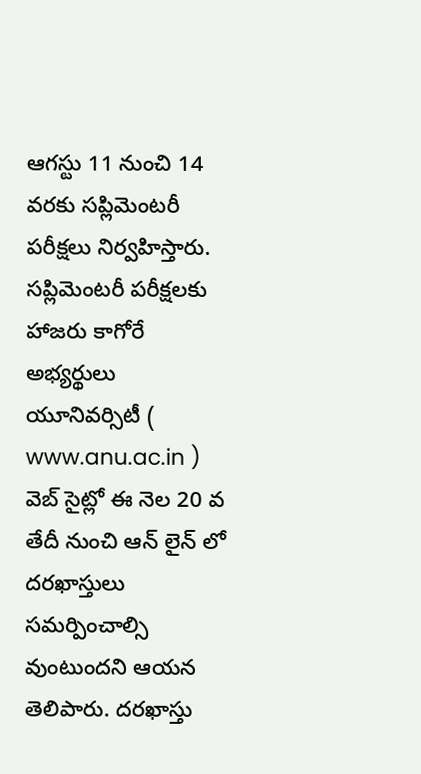ఆగస్టు 11 నుంచి 14 వరకు సప్లిమెంటరీ పరీక్షలు నిర్వహిస్తారు. సప్లిమెంటరీ పరీక్షలకు హాజరు కాగోరే అభ్యర్థులు యూనివర్సిటీ ( www.anu.ac.in ) వెబ్ సైట్లో ఈ నెల 20 వ తేదీ నుంచి ఆన్ లైన్ లో దరఖాస్తులు సమర్పించాల్సి వుంటుందని ఆయన తెలిపారు. దరఖాస్తు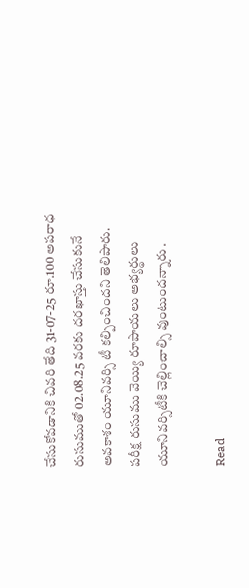చేసుకోవడానికి చివరి తేది 31-07-25 రూ.100 అపరాధ రుసుముతో 02.08.25 వరకు దరఖాస్తు చేసుకునే అవకాశం యూనివర్సి టీ కల్పించిందని తెలిపారు. పరీక్ష రుసుము వెయ్యి రూపాయలు అభ్యర్థులు యూనివర్సిటీకి చెల్లించాల్సి వుంటుందన్నారు .

Read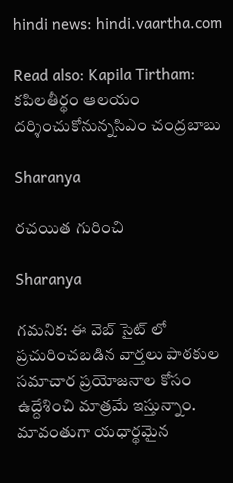hindi news: hindi.vaartha.com

Read also: Kapila Tirtham: కపిలతీర్థం ఆలయం దర్శించుకోనున్నసిఎం చంద్రబాబు

Sharanya

రచయిత గురించి

Sharanya

గమనిక: ఈ వెబ్ సైట్ లో ప్రచురించబడిన వార్తలు పాఠకుల సమాచార ప్రయోజనాల కోసం ఉద్దేశించి మాత్రమే ఇస్తున్నాం. మావంతుగా యధార్థమైన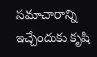సమాచారాన్ని ఇచ్చేందుకు కృషి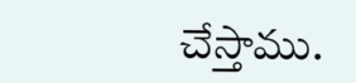చేస్తాము.